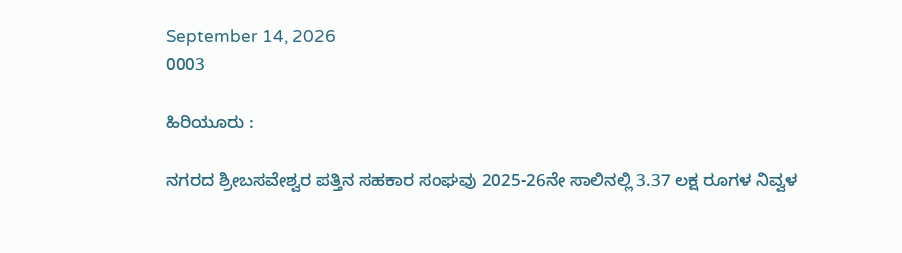September 14, 2026
0003

ಹಿರಿಯೂರು :

ನಗರದ ಶ್ರೀಬಸವೇಶ್ವರ ಪತ್ತಿನ ಸಹಕಾರ ಸಂಘವು 2025-26ನೇ ಸಾಲಿನಲ್ಲಿ 3.37 ಲಕ್ಷ ರೂಗಳ ನಿವ್ವಳ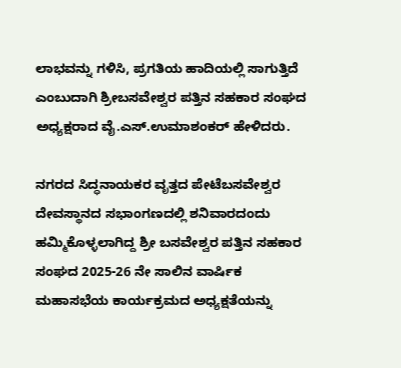ಲಾಭವನ್ನು ಗಳಿಸಿ, ಪ್ರಗತಿಯ ಹಾದಿಯಲ್ಲಿ ಸಾಗುತ್ತಿದೆ ಎಂಬುದಾಗಿ ಶ್ರೀಬಸವೇಶ್ವರ ಪತ್ತಿನ ಸಹಕಾರ ಸಂಘದ ಅಧ್ಯಕ್ಷರಾದ ವೈ.ಎಸ್.ಉಮಾಶಂಕರ್ ಹೇಳಿದರು.

ನಗರದ ಸಿದ್ಧನಾಯಕರ ವೃತ್ತದ ಪೇಟೆಬಸವೇಶ್ವರ ದೇವಸ್ಥಾನದ ಸಭಾಂಗಣದಲ್ಲಿ ಶನಿವಾರದಂದು ಹಮ್ಮಿಕೊಳ್ಳಲಾಗಿದ್ದ ಶ್ರೀ ಬಸವೇಶ್ವರ ಪತ್ತಿನ ಸಹಕಾರ ಸಂಘದ 2025-26 ನೇ ಸಾಲಿನ ವಾರ್ಷಿಕ ಮಹಾಸಭೆಯ ಕಾರ್ಯಕ್ರಮದ ಅಧ್ಯಕ್ಷತೆಯನ್ನು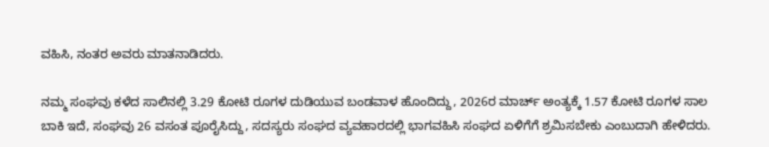ವಹಿಸಿ, ನಂತರ ಅವರು ಮಾತನಾಡಿದರು.

ನಮ್ಮ ಸಂಘವು ಕಳೆದ ಸಾಲಿನಲ್ಲಿ 3.29 ಕೋಟಿ ರೂಗಳ ದುಡಿಯುವ ಬಂಡವಾಳ ಹೊಂದಿದ್ದು, 2026ರ ಮಾರ್ಚ್ ಅಂತ್ಯಕ್ಕೆ 1.57 ಕೋಟಿ ರೂಗಳ ಸಾಲ ಬಾಕಿ ಇದೆ, ಸಂಘವು 26 ವಸಂತ ಪೂರೈಸಿದ್ದು, ಸದಸ್ಯರು ಸಂಘದ ವ್ಯವಹಾರದಲ್ಲಿ ಭಾಗವಹಿಸಿ ಸಂಘದ ಏಳಿಗೆಗೆ ಶ್ರಮಿಸಬೇಕು ಎಂಬುದಾಗಿ ಹೇಳಿದರು.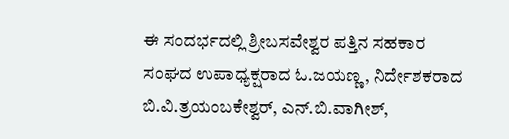ಈ ಸಂದರ್ಭದಲ್ಲಿ ಶ್ರೀಬಸವೇಶ್ವರ ಪತ್ತಿನ ಸಹಕಾರ ಸಂಘದ ಉಪಾಧ್ಯಕ್ಷರಾದ ಓ.ಜಯಣ್ಣ, ನಿರ್ದೇಶಕರಾದ ಬಿ.ವಿ.ತ್ರಯಂಬಕೇಶ್ವರ್, ಎನ್.ಬಿ.ವಾಗೀಶ್,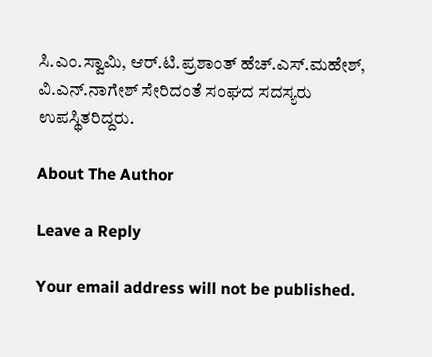ಸಿ.ಎಂ.ಸ್ವಾಮಿ, ಆರ್.ಟಿ.ಪ್ರಶಾಂತ್ ಹೆಚ್.ಎಸ್.ಮಹೇಶ್, ವಿ.ಎನ್.ನಾಗೇಶ್ ಸೇರಿದಂತೆ ಸಂಘದ ಸದಸ್ಯರು ಉಪಸ್ಥಿತರಿದ್ದರು.

About The Author

Leave a Reply

Your email address will not be published.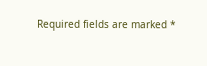Required fields are marked *